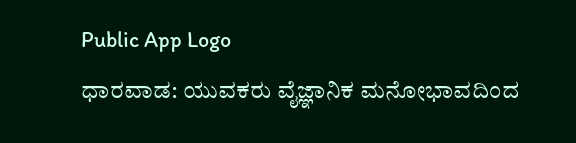Public App Logo
ಧಾರವಾಡ: ಯುವಕರು ವೈಜ್ಞಾನಿಕ ಮನೋಭಾವದಿಂದ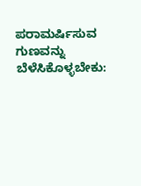ಪರಾಮರ್ಷಿಸುವ ಗುಣವನ್ನು ಬೆಳೆಸಿಕೊಳ್ಳಬೇಕು: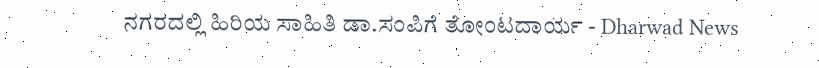ನಗರದಲ್ಲಿ ಹಿರಿಯ ಸಾಹಿತಿ ಡಾ.ಸಂಪಿಗೆ ತೋಂಟದಾರ್ಯ - Dharwad News